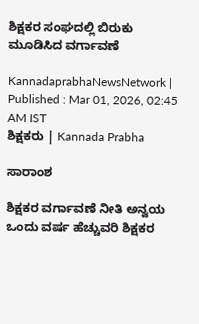ಶಿಕ್ಷಕರ ಸಂಘದಲ್ಲಿ ಬಿರುಕು ಮೂಡಿಸಿದ ವರ್ಗಾವಣೆ

KannadaprabhaNewsNetwork |
Published : Mar 01, 2026, 02:45 AM IST
ಶಿಕ್ಷಕರು | Kannada Prabha

ಸಾರಾಂಶ

ಶಿಕ್ಷಕರ ವರ್ಗಾವಣೆ ನೀತಿ ಅನ್ವಯ ಒಂದು ವರ್ಷ ಹೆಚ್ಚುವರಿ ಶಿಕ್ಷಕರ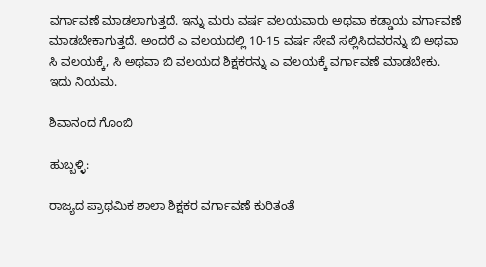ವರ್ಗಾವಣೆ ಮಾಡಲಾಗುತ್ತದೆ. ಇನ್ನು ಮರು ವರ್ಷ ವಲಯವಾರು ಅಥವಾ ಕಡ್ಡಾಯ ವರ್ಗಾವಣೆ ಮಾಡಬೇಕಾಗುತ್ತದೆ. ಅಂದರೆ ಎ ವಲಯದಲ್ಲಿ 10-15 ವರ್ಷ ಸೇವೆ ಸಲ್ಲಿಸಿದವರನ್ನು ಬಿ ಅಥವಾ ಸಿ ವಲಯಕ್ಕೆ, ಸಿ ಅಥವಾ ಬಿ ವಲಯದ ಶಿಕ್ಷಕರನ್ನು ಎ ವಲಯಕ್ಕೆ ವರ್ಗಾವಣೆ ಮಾಡಬೇಕು. ಇದು ನಿಯಮ.

ಶಿವಾನಂದ ಗೊಂಬಿ

ಹುಬ್ಬಳ್ಳಿ:

ರಾಜ್ಯದ ಪ್ರಾಥಮಿಕ ಶಾಲಾ ಶಿಕ್ಷಕರ ವರ್ಗಾವಣೆ ಕುರಿತಂತೆ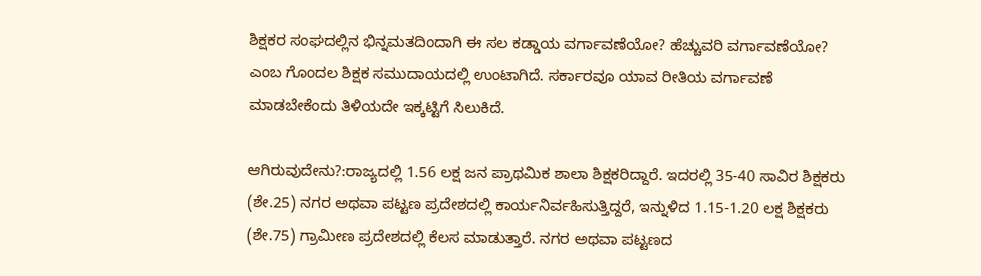ಶಿಕ್ಷಕರ ಸಂಘದಲ್ಲಿನ ಭಿನ್ನಮತದಿಂದಾಗಿ ಈ ಸಲ ಕಡ್ಡಾಯ ವರ್ಗಾವಣೆಯೋ? ಹೆಚ್ಚುವರಿ ವರ್ಗಾವಣೆಯೋ? ಎಂಬ ಗೊಂದಲ ಶಿಕ್ಷಕ ಸಮುದಾಯದಲ್ಲಿ ಉಂಟಾಗಿದೆ. ಸರ್ಕಾರವೂ ಯಾವ ರೀತಿಯ ವರ್ಗಾವಣೆ ಮಾಡಬೇಕೆಂದು ತಿಳಿಯದೇ ಇಕ್ಕಟ್ಟಿಗೆ ಸಿಲುಕಿದೆ.

ಆಗಿರುವುದೇನು?:ರಾಜ್ಯದಲ್ಲಿ 1.56 ಲಕ್ಷ ಜನ ಪ್ರಾಥಮಿಕ ಶಾಲಾ ಶಿಕ್ಷಕರಿದ್ದಾರೆ. ಇದರಲ್ಲಿ 35-40 ಸಾವಿರ ಶಿಕ್ಷಕರು (ಶೇ.25) ನಗರ ಅಥವಾ ಪಟ್ಟಣ ಪ್ರದೇಶದಲ್ಲಿ ಕಾರ್ಯನಿರ್ವಹಿಸುತ್ತಿದ್ದರೆ, ಇನ್ನುಳಿದ 1.15-1.20 ಲಕ್ಷ ಶಿಕ್ಷಕರು (ಶೇ.75) ಗ್ರಾಮೀಣ ಪ್ರದೇಶದಲ್ಲಿ ಕೆಲಸ ಮಾಡುತ್ತಾರೆ. ನಗರ ಅಥವಾ ಪಟ್ಟಣದ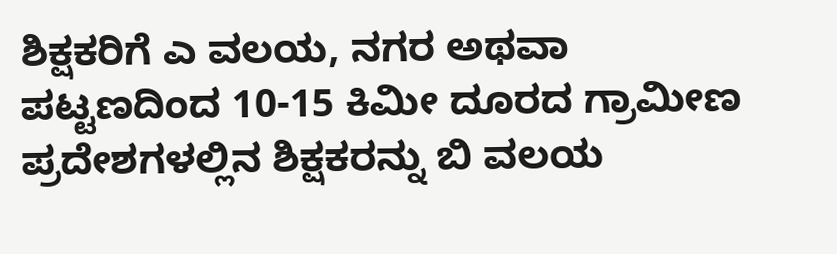ಶಿಕ್ಷಕರಿಗೆ ಎ ವಲಯ, ನಗರ ಅಥವಾ ಪಟ್ಟಣದಿಂದ 10-15 ಕಿಮೀ ದೂರದ ಗ್ರಾಮೀಣ ಪ್ರದೇಶಗಳಲ್ಲಿನ ಶಿಕ್ಷಕರನ್ನು ಬಿ ವಲಯ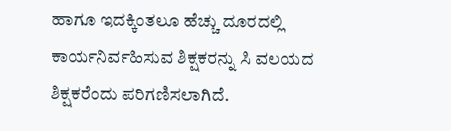ಹಾಗೂ ಇದಕ್ಕಿಂತಲೂ ಹೆಚ್ಚು ದೂರದಲ್ಲಿ ಕಾರ್ಯನಿರ್ವಹಿಸುವ ಶಿಕ್ಷಕರನ್ನು ಸಿ ವಲಯದ ಶಿಕ್ಷಕರೆಂದು ಪರಿಗಣಿಸಲಾಗಿದೆ.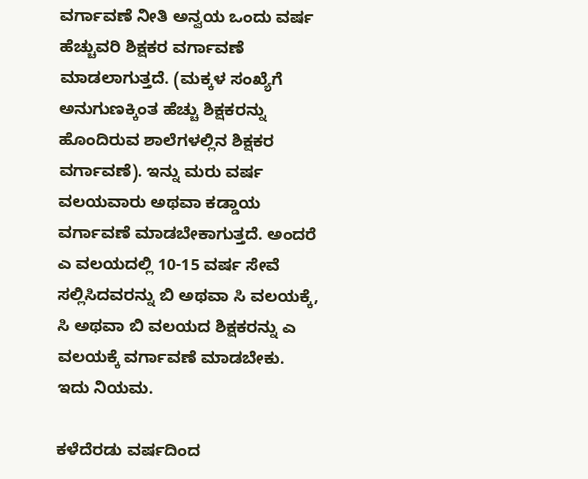ವರ್ಗಾವಣೆ ನೀತಿ ಅನ್ವಯ ಒಂದು ವರ್ಷ ಹೆಚ್ಚುವರಿ ಶಿಕ್ಷಕರ ವರ್ಗಾವಣೆ ಮಾಡಲಾಗುತ್ತದೆ. (ಮಕ್ಕಳ ಸಂಖ್ಯೆಗೆ ಅನುಗುಣಕ್ಕಿಂತ ಹೆಚ್ಚು ಶಿಕ್ಷಕರನ್ನು ಹೊಂದಿರುವ ಶಾಲೆಗಳಲ್ಲಿನ ಶಿಕ್ಷಕರ ವರ್ಗಾವಣೆ). ಇನ್ನು ಮರು ವರ್ಷ ವಲಯವಾರು ಅಥವಾ ಕಡ್ಡಾಯ ವರ್ಗಾವಣೆ ಮಾಡಬೇಕಾಗುತ್ತದೆ. ಅಂದರೆ ಎ ವಲಯದಲ್ಲಿ 10-15 ವರ್ಷ ಸೇವೆ ಸಲ್ಲಿಸಿದವರನ್ನು ಬಿ ಅಥವಾ ಸಿ ವಲಯಕ್ಕೆ, ಸಿ ಅಥವಾ ಬಿ ವಲಯದ ಶಿಕ್ಷಕರನ್ನು ಎ ವಲಯಕ್ಕೆ ವರ್ಗಾವಣೆ ಮಾಡಬೇಕು. ಇದು ನಿಯಮ.

ಕಳೆದೆರಡು ವರ್ಷದಿಂದ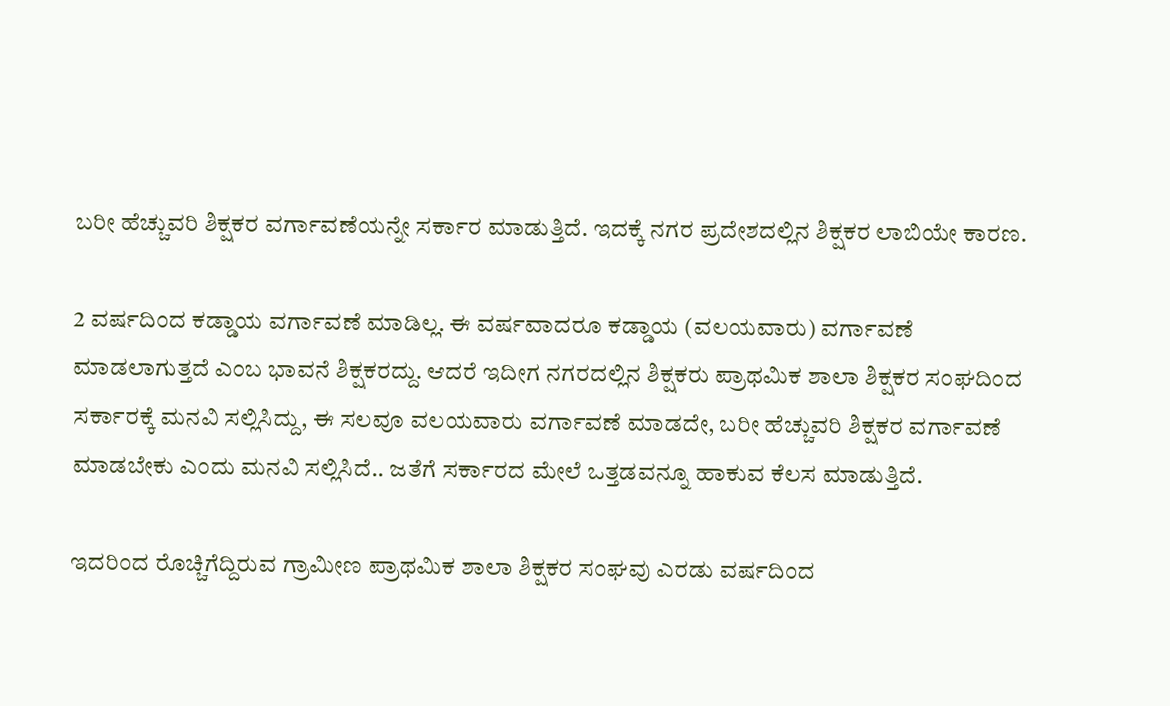ಬರೀ ಹೆಚ್ಚುವರಿ ಶಿಕ್ಷಕರ ವರ್ಗಾವಣೆಯನ್ನೇ ಸರ್ಕಾರ ಮಾಡುತ್ತಿದೆ. ಇದಕ್ಕೆ ನಗರ ಪ್ರದೇಶದಲ್ಲಿನ ಶಿಕ್ಷಕರ ಲಾಬಿಯೇ ಕಾರಣ.

2 ವರ್ಷದಿಂದ ಕಡ್ಡಾಯ ವರ್ಗಾವಣೆ ಮಾಡಿಲ್ಲ. ಈ ವರ್ಷವಾದರೂ ಕಡ್ಡಾಯ (ವಲಯವಾರು) ವರ್ಗಾವಣೆ ಮಾಡಲಾಗುತ್ತದೆ ಎಂಬ ಭಾವನೆ ಶಿಕ್ಷಕರದ್ದು. ಆದರೆ ಇದೀಗ ನಗರದಲ್ಲಿನ ಶಿಕ್ಷಕರು ಪ್ರಾಥಮಿಕ ಶಾಲಾ ಶಿಕ್ಷಕರ ಸಂಘದಿಂದ ಸರ್ಕಾರಕ್ಕೆ ಮನವಿ ಸಲ್ಲಿಸಿದ್ದು, ಈ ಸಲವೂ ವಲಯವಾರು ವರ್ಗಾವಣೆ ಮಾಡದೇ, ಬರೀ ಹೆಚ್ಚುವರಿ ಶಿಕ್ಷಕರ ವರ್ಗಾವಣೆ ಮಾಡಬೇಕು ಎಂದು ಮನವಿ ಸಲ್ಲಿಸಿದೆ.. ಜತೆಗೆ ಸರ್ಕಾರದ ಮೇಲೆ ಒತ್ತಡವನ್ನೂ ಹಾಕುವ ಕೆಲಸ ಮಾಡುತ್ತಿದೆ.

ಇದರಿಂದ ರೊಚ್ಚಿಗೆದ್ದಿರುವ ಗ್ರಾಮೀಣ ಪ್ರಾಥಮಿಕ ಶಾಲಾ ಶಿಕ್ಷಕರ ಸಂಘವು ಎರಡು ವರ್ಷದಿಂದ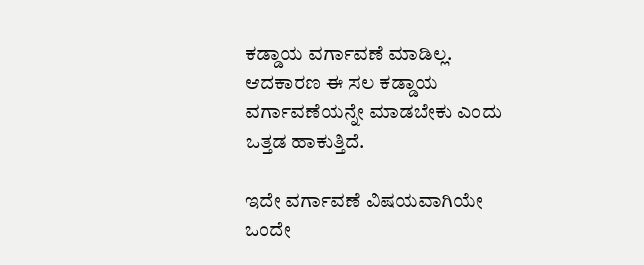ಕಡ್ಡಾಯ ವರ್ಗಾವಣೆ ಮಾಡಿಲ್ಲ. ಆದಕಾರಣ ಈ ಸಲ ಕಡ್ಡಾಯ ವರ್ಗಾವಣೆಯನ್ನೇ ಮಾಡಬೇಕು ಎಂದು ಒತ್ತಡ ಹಾಕುತ್ತಿದೆ.

ಇದೇ ವರ್ಗಾವಣೆ ವಿಷಯವಾಗಿಯೇ ಒಂದೇ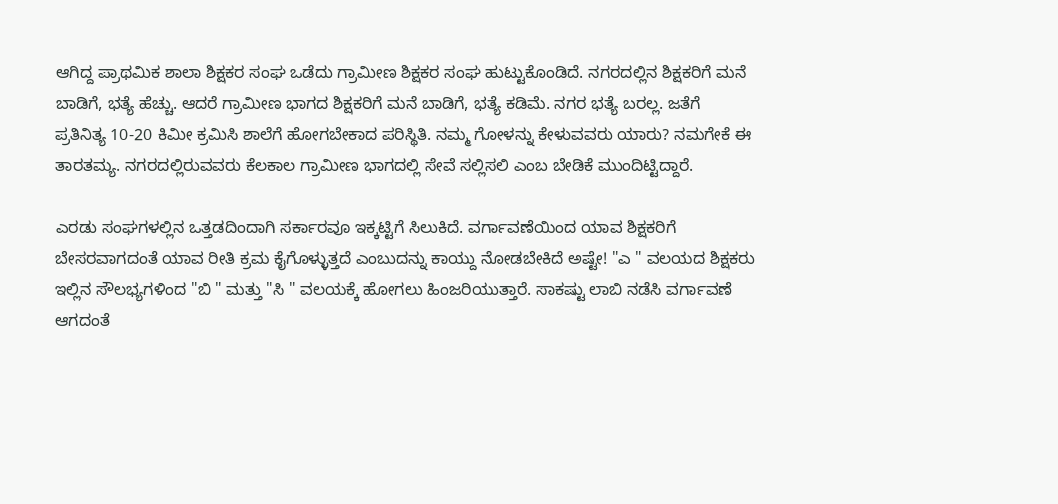ಆಗಿದ್ದ ಪ್ರಾಥಮಿಕ ಶಾಲಾ ಶಿಕ್ಷಕರ ಸಂಘ ಒಡೆದು ಗ್ರಾಮೀಣ ಶಿಕ್ಷಕರ ಸಂಘ ಹುಟ್ಟುಕೊಂಡಿದೆ. ನಗರದಲ್ಲಿನ ಶಿಕ್ಷಕರಿಗೆ ಮನೆ ಬಾಡಿಗೆ, ಭತ್ಯೆ ಹೆಚ್ಚು. ಆದರೆ ಗ್ರಾಮೀಣ ಭಾಗದ ಶಿಕ್ಷಕರಿಗೆ ಮನೆ ಬಾಡಿಗೆ, ಭತ್ಯೆ ಕಡಿಮೆ. ನಗರ ಭತ್ಯೆ ಬರಲ್ಲ. ಜತೆಗೆ ಪ್ರತಿನಿತ್ಯ 10-20 ಕಿಮೀ ಕ್ರಮಿಸಿ ಶಾಲೆಗೆ ಹೋಗಬೇಕಾದ ಪರಿಸ್ಥಿತಿ. ನಮ್ಮ ಗೋಳನ್ನು ಕೇಳುವವರು ಯಾರು? ನಮಗೇಕೆ ಈ ತಾರತಮ್ಯ. ನಗರದಲ್ಲಿರುವವರು ಕೆಲಕಾಲ ಗ್ರಾಮೀಣ ಭಾಗದಲ್ಲಿ ಸೇವೆ ಸಲ್ಲಿಸಲಿ ಎಂಬ ಬೇಡಿಕೆ ಮುಂದಿಟ್ಟಿದ್ದಾರೆ.

ಎರಡು ಸಂಘಗಳಲ್ಲಿನ ಒತ್ತಡದಿಂದಾಗಿ ಸರ್ಕಾರವೂ ಇಕ್ಕಟ್ಟಿಗೆ ಸಿಲುಕಿದೆ. ವರ್ಗಾವಣೆಯಿಂದ ಯಾವ ಶಿಕ್ಷಕರಿಗೆ ಬೇಸರವಾಗದಂತೆ ಯಾವ ರೀತಿ ಕ್ರಮ ಕೈಗೊಳ್ಳುತ್ತದೆ ಎಂಬುದನ್ನು ಕಾಯ್ದು ನೋಡಬೇಕಿದೆ ಅಷ್ಟೇ! "ಎ " ವಲಯದ ಶಿಕ್ಷಕರು ಇಲ್ಲಿನ ಸೌಲಭ್ಯಗಳಿಂದ "ಬಿ " ಮತ್ತು "ಸಿ " ವಲಯಕ್ಕೆ ಹೋಗಲು ಹಿಂಜರಿಯುತ್ತಾರೆ. ಸಾಕಷ್ಟು ಲಾಬಿ ನಡೆಸಿ ವರ್ಗಾವಣೆ ಆಗದಂತೆ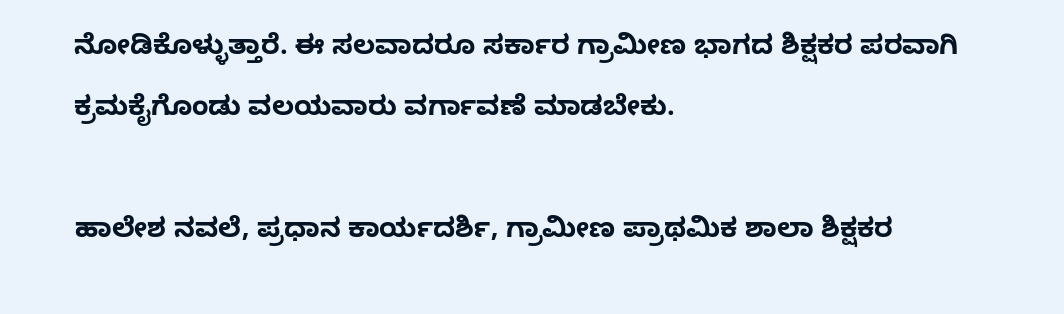ನೋಡಿಕೊಳ್ಳುತ್ತಾರೆ. ಈ ಸಲವಾದರೂ ಸರ್ಕಾರ ಗ್ರಾಮೀಣ ಭಾಗದ ಶಿಕ್ಷಕರ ಪರವಾಗಿ ಕ್ರಮಕೈಗೊಂಡು ವಲಯವಾರು ವರ್ಗಾವಣೆ ಮಾಡಬೇಕು.

ಹಾಲೇಶ ನವಲೆ, ಪ್ರಧಾನ ಕಾರ್ಯದರ್ಶಿ, ಗ್ರಾಮೀಣ ಪ್ರಾಥಮಿಕ ಶಾಲಾ ಶಿಕ್ಷಕರ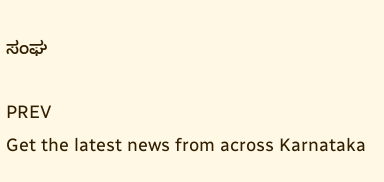ಸಂಘ

PREV
Get the latest news from across Karnataka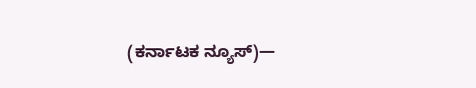(ಕರ್ನಾಟಕ ನ್ಯೂಸ್)—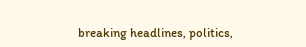breaking headlines, politics,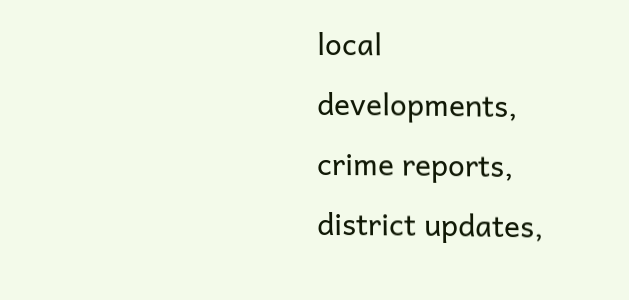local developments, crime reports, district updates,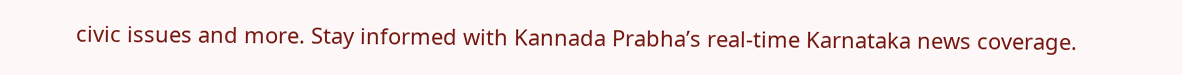civic issues and more. Stay informed with Kannada Prabha’s real‑time Karnataka news coverage.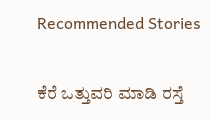Recommended Stories

ಕೆರೆ ಒತ್ತುವರಿ ಮಾಡಿ ರಸ್ತೆ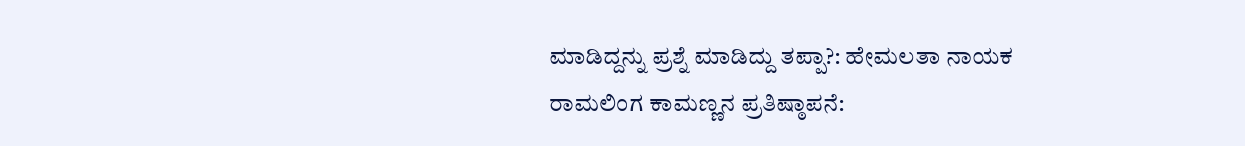ಮಾಡಿದ್ದನ್ನು ಪ್ರಶ್ನೆ ಮಾಡಿದ್ದು ತಪ್ಪಾ?: ಹೇಮಲತಾ ನಾಯಕ
ರಾಮಲಿಂಗ ಕಾಮಣ್ಣನ ಪ್ರತಿಷ್ಠಾಪನೆ: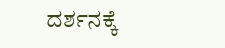ದರ್ಶನಕ್ಕೆ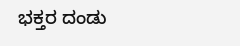ಭಕ್ತರ ದಂಡು